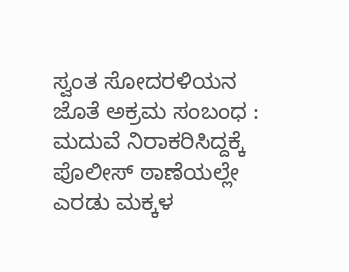ಸ್ವಂತ ಸೋದರಳಿಯನ ಜೊತೆ ಅಕ್ರಮ ಸಂಬಂಧ : ಮದುವೆ ನಿರಾಕರಿಸಿದ್ದಕ್ಕೆ ಪೊಲೀಸ್ ಠಾಣೆಯಲ್ಲೇ ಎರಡು ಮಕ್ಕಳ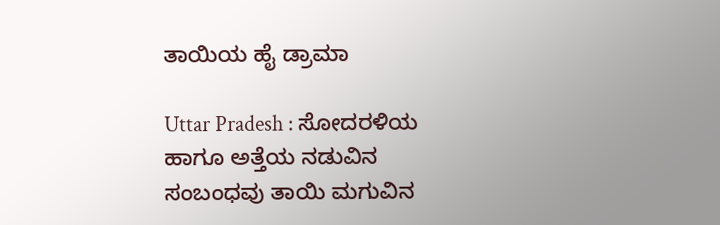ತಾಯಿಯ ಹೈ ಡ್ರಾಮಾ

Uttar Pradesh : ಸೋದರಳಿಯ ಹಾಗೂ ಅತ್ತೆಯ ನಡುವಿನ ಸಂಬಂಧವು ತಾಯಿ ಮಗುವಿನ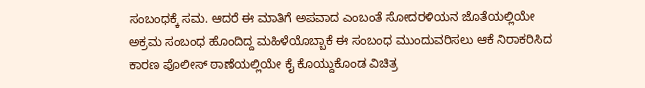ಸಂಬಂಧಕ್ಕೆ ಸಮ. ಆದರೆ ಈ ಮಾತಿಗೆ ಅಪವಾದ ಎಂಬಂತೆ ಸೋದರಳಿಯನ ಜೊತೆಯಲ್ಲಿಯೇ ಅಕ್ರಮ ಸಂಬಂಧ ಹೊಂದಿದ್ದ ಮಹಿಳೆಯೊಬ್ಬಾಕೆ ಈ ಸಂಬಂಧ ಮುಂದುವರಿಸಲು ಆಕೆ ನಿರಾಕರಿಸಿದ ಕಾರಣ ಪೊಲೀಸ್ ಠಾಣೆಯಲ್ಲಿಯೇ ಕೈ ಕೊಯ್ದುಕೊಂಡ ವಿಚಿತ್ರ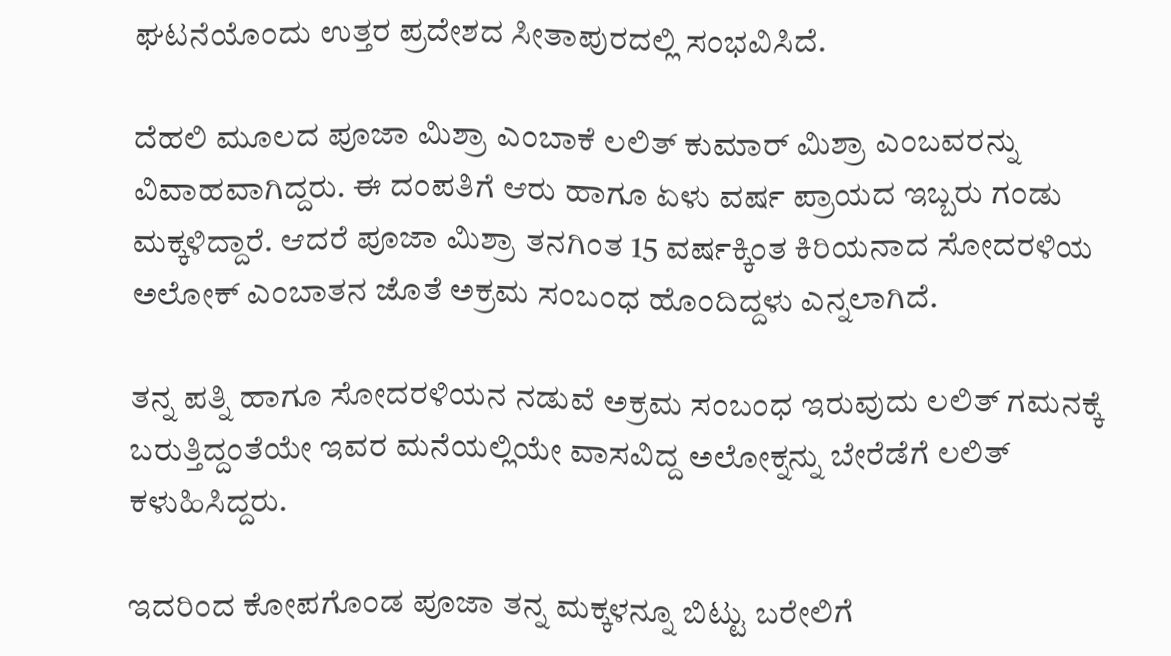ಘಟನೆಯೊಂದು ಉತ್ತರ ಪ್ರದೇಶದ ಸೀತಾಪುರದಲ್ಲಿ ಸಂಭವಿಸಿದೆ.

ದೆಹಲಿ ಮೂಲದ ಪೂಜಾ ಮಿಶ್ರಾ ಎಂಬಾಕೆ ಲಲಿತ್ ಕುಮಾರ್ ಮಿಶ್ರಾ ಎಂಬವರನ್ನು ವಿವಾಹವಾಗಿದ್ದರು. ಈ ದಂಪತಿಗೆ ಆರು ಹಾಗೂ ಏಳು ವರ್ಷ ಪ್ರಾಯದ ಇಬ್ಬರು ಗಂಡು ಮಕ್ಕಳಿದ್ದಾರೆ. ಆದರೆ ಪೂಜಾ ಮಿಶ್ರಾ ತನಗಿಂತ 15 ವರ್ಷಕ್ಕಿಂತ ಕಿರಿಯನಾದ ಸೋದರಳಿಯ ಅಲೋಕ್ ಎಂಬಾತನ ಜೊತೆ ಅಕ್ರಮ ಸಂಬಂಧ ಹೊಂದಿದ್ದಳು ಎನ್ನಲಾಗಿದೆ.

ತನ್ನ ಪತ್ನಿ ಹಾಗೂ ಸೋದರಳಿಯನ ನಡುವೆ ಅಕ್ರಮ ಸಂಬಂಧ ಇರುವುದು ಲಲಿತ್ ಗಮನಕ್ಕೆ ಬರುತ್ತಿದ್ದಂತೆಯೇ ಇವರ ಮನೆಯಲ್ಲಿಯೇ ವಾಸವಿದ್ದ ಅಲೋಕ್ನನ್ನು ಬೇರೆಡೆಗೆ ಲಲಿತ್ ಕಳುಹಿಸಿದ್ದರು.

ಇದರಿಂದ ಕೋಪಗೊಂಡ ಪೂಜಾ ತನ್ನ ಮಕ್ಕಳನ್ನೂ ಬಿಟ್ಟು ಬರೇಲಿಗೆ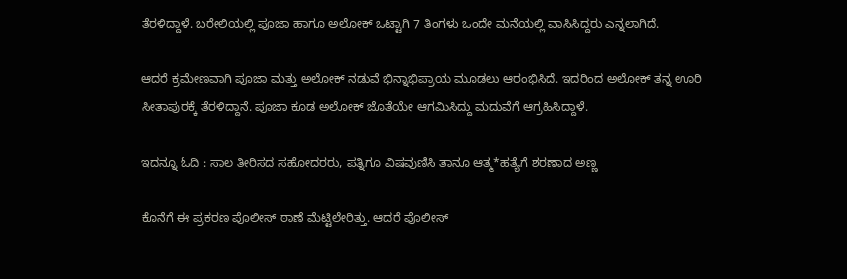ತೆರಳಿದ್ದಾಳೆ. ಬರೇಲಿಯಲ್ಲಿ ಪೂಜಾ ಹಾಗೂ ಅಲೋಕ್ ಒಟ್ಟಾಗಿ 7 ತಿಂಗಳು ಒಂದೇ ಮನೆಯಲ್ಲಿ ವಾಸಿಸಿದ್ದರು ಎನ್ನಲಾಗಿದೆ.

ಆದರೆ ಕ್ರಮೇಣವಾಗಿ ಪೂಜಾ ಮತ್ತು ಅಲೋಕ್ ನಡುವೆ ಭಿನ್ನಾಭಿಪ್ರಾಯ ಮೂಡಲು ಆರಂಭಿಸಿದೆ. ಇದರಿಂದ ಅಲೋಕ್ ತನ್ನ ಊರಿ ಸೀತಾಪುರಕ್ಕೆ ತೆರಳಿದ್ದಾನೆ. ಪೂಜಾ ಕೂಡ ಅಲೋಕ್ ಜೊತೆಯೇ ಆಗಮಿಸಿದ್ದು ಮದುವೆಗೆ ಆಗ್ರಹಿಸಿದ್ದಾಳೆ.

ಇದನ್ನೂ ಓದಿ : ಸಾಲ ತೀರಿಸದ ಸಹೋದರರು, ಪತ್ನಿಗೂ ವಿಷವುಣಿಸಿ ತಾನೂ ಆತ್ಮ*ಹತ್ಯೆಗೆ ಶರಣಾದ ಅಣ್ಣ

ಕೊನೆಗೆ ಈ ಪ್ರಕರಣ ಪೊಲೀಸ್ ಠಾಣೆ ಮೆಟ್ಟಿಲೇರಿತ್ತು. ಆದರೆ ಪೊಲೀಸ್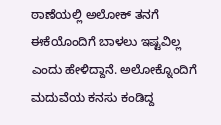ಠಾಣೆಯಲ್ಲಿ ಅಲೋಕ್ ತನಗೆ ಈಕೆಯೊಂದಿಗೆ ಬಾಳಲು ಇಷ್ಟವಿಲ್ಲ ಎಂದು ಹೇಳಿದ್ದಾನೆ. ಅಲೋಕ್ನೊಂದಿಗೆ ಮದುವೆಯ ಕನಸು ಕಂಡಿದ್ದ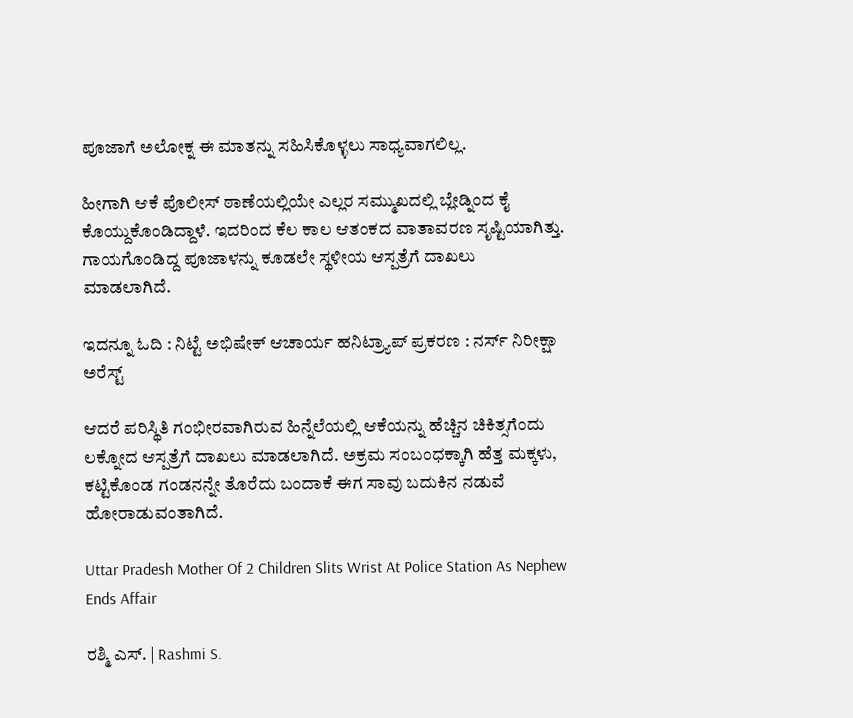ಪೂಜಾಗೆ ಅಲೋಕ್ನ ಈ ಮಾತನ್ನು ಸಹಿಸಿಕೊಳ್ಳಲು ಸಾಧ್ಯವಾಗಲಿಲ್ಲ.

ಹೀಗಾಗಿ ಆಕೆ ಪೊಲೀಸ್ ಠಾಣೆಯಲ್ಲಿಯೇ ಎಲ್ಲರ ಸಮ್ಮುಖದಲ್ಲಿ ಬ್ಲೇಡ್ನಿಂದ ಕೈ ಕೊಯ್ದುಕೊಂಡಿದ್ದಾಳೆ. ಇದರಿಂದ ಕೆಲ ಕಾಲ ಆತಂಕದ ವಾತಾವರಣ ಸೃಷ್ಟಿಯಾಗಿತ್ತು. ಗಾಯಗೊಂಡಿದ್ದ ಪೂಜಾಳನ್ನು ಕೂಡಲೇ ಸ್ಥಳೀಯ ಆಸ್ಪತ್ರೆಗೆ ದಾಖಲು ಮಾಡಲಾಗಿದೆ.

ಇದನ್ನೂ ಓದಿ : ನಿಟ್ಟೆ ಅಭಿಷೇಕ್‌ ಆಚಾರ್ಯ ಹನಿಟ್ರ್ಯಾಪ್‌ ಪ್ರಕರಣ : ನರ್ಸ್‌ ನಿರೀಕ್ಷಾ ಅರೆಸ್ಟ್‌

ಆದರೆ ಪರಿಸ್ಥಿತಿ ಗಂಭೀರವಾಗಿರುವ ಹಿನ್ನೆಲೆಯಲ್ಲಿ ಆಕೆಯನ್ನು ಹೆಚ್ಚಿನ ಚಿಕಿತ್ಸಗೆಂದು ಲಕ್ನೋದ ಆಸ್ಪತ್ರೆಗೆ ದಾಖಲು ಮಾಡಲಾಗಿದೆ. ಅಕ್ರಮ ಸಂಬಂಧಕ್ಕಾಗಿ ಹೆತ್ತ ಮಕ್ಕಳು, ಕಟ್ಟಿಕೊಂಡ ಗಂಡನನ್ನೇ ತೊರೆದು ಬಂದಾಕೆ ಈಗ ಸಾವು ಬದುಕಿನ ನಡುವೆ ಹೋರಾಡುವಂತಾಗಿದೆ.

Uttar Pradesh Mother Of 2 Children Slits Wrist At Police Station As Nephew Ends Affair

ರಶ್ಮಿ ಎಸ್. | Rashmi S.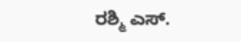ರಶ್ಮಿ ಎಸ್.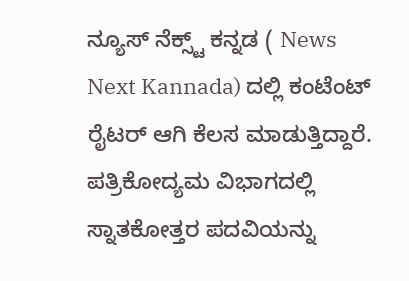ನ್ಯೂಸ್‌ ನೆಕ್ಸ್ಟ್‌ ಕನ್ನಡ ( News Next Kannada) ದಲ್ಲಿ ಕಂಟೆಂಟ್‌ ರೈಟರ್‌ ಆಗಿ ಕೆಲಸ ಮಾಡುತ್ತಿದ್ದಾರೆ. ಪತ್ರಿಕೋದ್ಯಮ ವಿಭಾಗದಲ್ಲಿ ಸ್ನಾತಕೋತ್ತರ ಪದವಿಯನ್ನು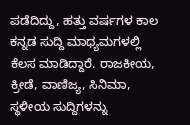ಪಡೆದಿದ್ದು, ಹತ್ತು ವರ್ಷಗಳ ಕಾಲ ಕನ್ನಡ ಸುದ್ದಿ ಮಾಧ್ಯಮಗಳಲ್ಲಿ ಕೆಲಸ ಮಾಡಿದ್ದಾರೆ. ರಾಜಕೀಯ, ಕ್ರೀಡೆ, ವಾಣಿಜ್ಯ, ಸಿನಿಮಾ, ಸ್ಥಳೀಯ ಸುದ್ದಿಗಳನ್ನು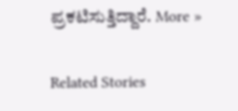ಪ್ರಕಟಿಸುತ್ತಿದ್ದಾರೆ. More »

Related Stories